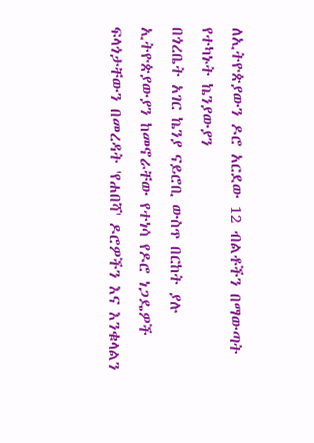ለኢትዮጵያውን ዶሮ አርደው 12 ብልቶችን በማውጣት የተካኑት ኬንያውያን
በጎረቤት አገር ኬንያ ናይሮቢ ውስጥ በርከት ያሉ ኢትዮጵያውያን ከመኖራቸው የተነሳ የዶሮ ነጋዴዎች ፍላጎታቸውን በመረዳት 'የሐበሻ' ዶሮዎችን እና እንቁላልን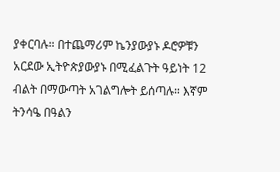ያቀርባሉ። በተጨማሪም ኬንያውያኑ ዶሮዎቹን አርደው ኢትዮጵያውያኑ በሚፈልጉት ዓይነት 12 ብልት በማውጣት አገልግሎት ይሰጣሉ። እኛም ትንሳዔ በዓልን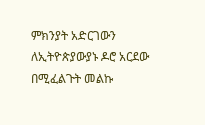ምክንያት አድርገውን ለኢትዮጵያውያኑ ዶሮ አርደው በሚፈልጉት መልኩ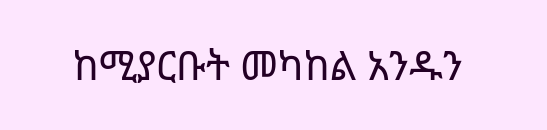ከሚያርቡት መካከል አንዱን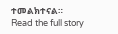ተመልክተናል።
Read the full story